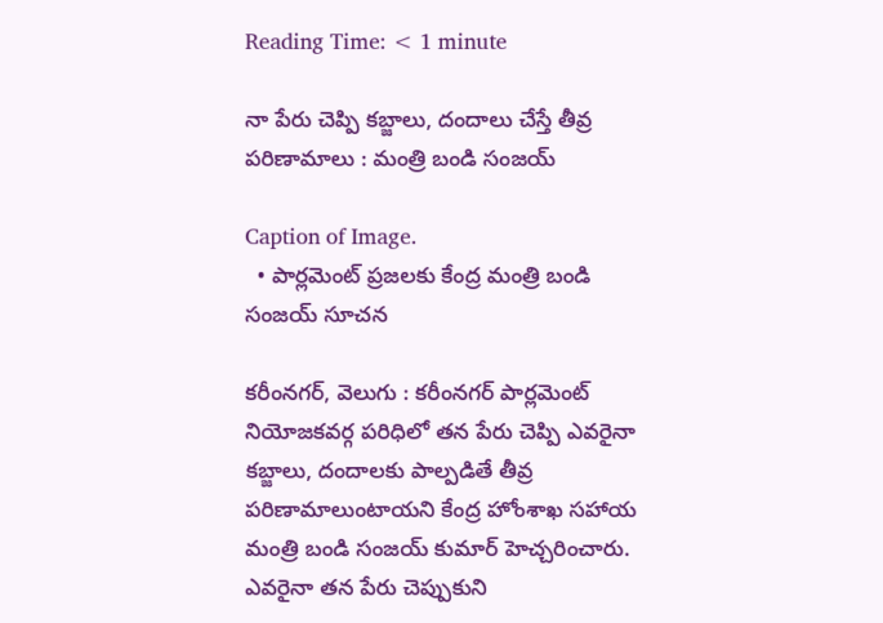Reading Time: < 1 minute

నా పేరు చెప్పి కబ్జాలు, దందాలు చేస్తే తీవ్ర పరిణామాలు : మంత్రి బండి సంజయ్

Caption of Image.
  • పార్లమెంట్ ప్రజలకు కేంద్ర మంత్రి బండి సంజయ్ సూచన

కరీంనగర్, వెలుగు : కరీంనగర్ పార్లమెంట్ నియోజకవర్గ పరిధిలో తన పేరు చెప్పి ఎవరైనా కబ్జాలు, దందాలకు పాల్పడితే తీవ్ర పరిణామాలుంటాయని కేంద్ర హోంశాఖ సహాయ మంత్రి బండి సంజయ్ కుమార్ హెచ్చరించారు. ఎవరైనా తన పేరు చెప్పుకుని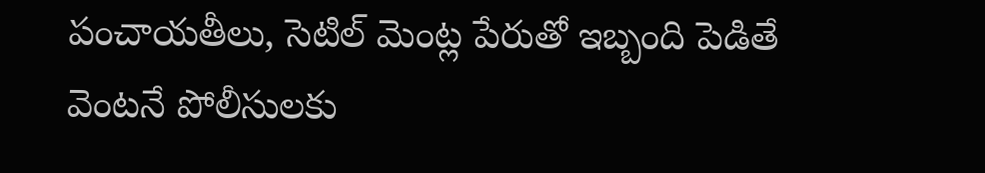పంచాయతీలు, సెటిల్ మెంట్ల పేరుతో ఇబ్బంది పెడితే వెంటనే పోలీసులకు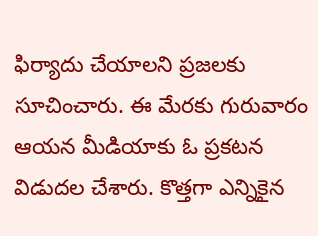ఫిర్యాదు చేయాలని ప్రజలకు సూచించారు. ఈ మేరకు గురువారం ఆయన మీడియాకు ఓ ప్రకటన విడుదల చేశారు. కొత్తగా ఎన్నికైన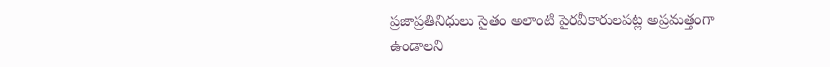ప్రజాప్రతినిధులు సైతం అలాంటి పైరవీకారులపట్ల అప్రమత్తంగా ఉండాలని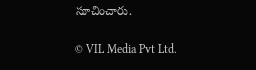సూచించారు.

© VIL Media Pvt Ltd.